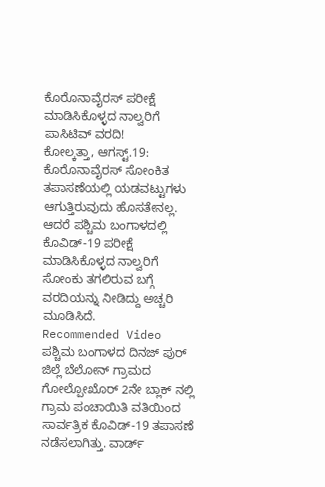ಕೊರೊನಾವೈರಸ್ ಪರೀಕ್ಷೆ ಮಾಡಿಸಿಕೊಳ್ಳದ ನಾಲ್ವರಿಗೆ ಪಾಸಿಟಿವ್ ವರದಿ!
ಕೋಲ್ಕತ್ತಾ, ಆಗಸ್ಟ್.19: ಕೊರೊನಾವೈರಸ್ ಸೋಂಕಿತ ತಪಾಸಣೆಯಲ್ಲಿ ಯಡವಟ್ಟುಗಳು ಆಗುತ್ತಿರುವುದು ಹೊಸತೇನಲ್ಲ. ಆದರೆ ಪಶ್ಚಿಮ ಬಂಗಾಳದಲ್ಲಿ ಕೊವಿಡ್-19 ಪರೀಕ್ಷೆ ಮಾಡಿಸಿಕೊಳ್ಳದ ನಾಲ್ವರಿಗೆ ಸೋಂಕು ತಗಲಿರುವ ಬಗ್ಗೆ ವರದಿಯನ್ನು ನೀಡಿದ್ದು ಅಚ್ಚರಿ ಮೂಡಿಸಿದೆ.
Recommended Video
ಪಶ್ಚಿಮ ಬಂಗಾಳದ ದಿನಜ್ ಪುರ್ ಜಿಲ್ಲೆ ಬೆಲೋನ್ ಗ್ರಾಮದ ಗೋಲ್ಪೋಖೊರ್ 2ನೇ ಬ್ಲಾಕ್ ನಲ್ಲಿ ಗ್ರಾಮ ಪಂಚಾಯಿತಿ ವತಿಯಿಂದ ಸಾರ್ವತ್ರಿಕ ಕೊವಿಡ್-19 ತಪಾಸಣೆ ನಡೆಸಲಾಗಿತ್ತು. ವಾರ್ಡ್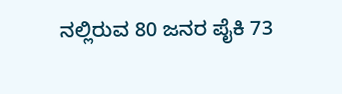ನಲ್ಲಿರುವ 80 ಜನರ ಪೈಕಿ 73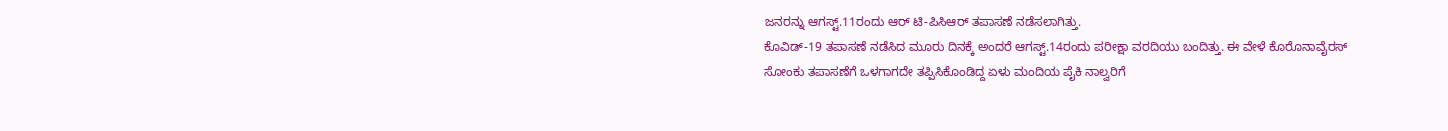ಜನರನ್ನು ಆಗಸ್ಟ್.11ರಂದು ಆರ್ ಟಿ-ಪಿಸಿಆರ್ ತಪಾಸಣೆ ನಡೆಸಲಾಗಿತ್ತು.
ಕೊವಿಡ್-19 ತಪಾಸಣೆ ನಡೆಸಿದ ಮೂರು ದಿನಕ್ಕೆ ಅಂದರೆ ಆಗಸ್ಟ್.14ರಂದು ಪರೀಕ್ಷಾ ವರದಿಯು ಬಂದಿತ್ತು. ಈ ವೇಳೆ ಕೊರೊನಾವೈರಸ್ ಸೋಂಕು ತಪಾಸಣೆಗೆ ಒಳಗಾಗದೇ ತಪ್ಪಿಸಿಕೊಂಡಿದ್ದ ಏಳು ಮಂದಿಯ ಪೈಕಿ ನಾಲ್ವರಿಗೆ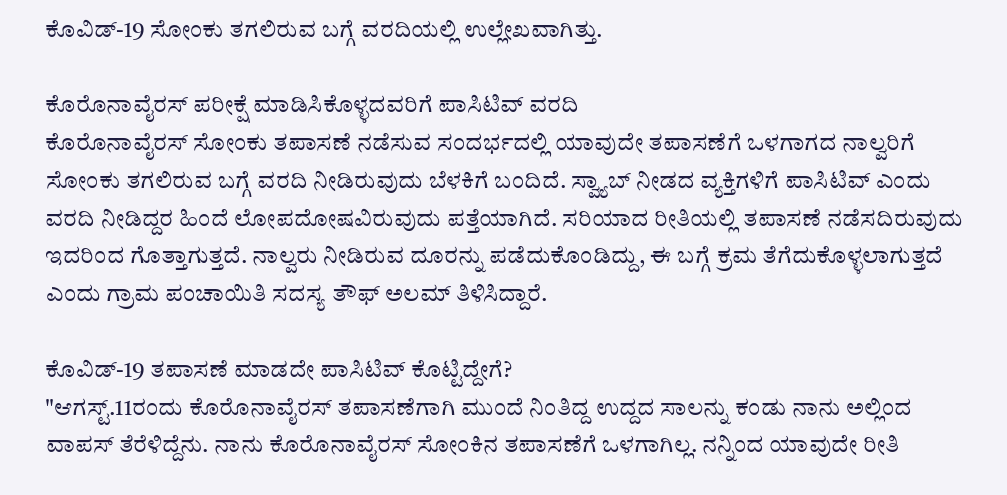ಕೊವಿಡ್-19 ಸೋಂಕು ತಗಲಿರುವ ಬಗ್ಗೆ ವರದಿಯಲ್ಲಿ ಉಲ್ಲೇಖವಾಗಿತ್ತು.

ಕೊರೊನಾವೈರಸ್ ಪರೀಕ್ಷೆ ಮಾಡಿಸಿಕೊಳ್ಳದವರಿಗೆ ಪಾಸಿಟಿವ್ ವರದಿ
ಕೊರೊನಾವೈರಸ್ ಸೋಂಕು ತಪಾಸಣೆ ನಡೆಸುವ ಸಂದರ್ಭದಲ್ಲಿ ಯಾವುದೇ ತಪಾಸಣೆಗೆ ಒಳಗಾಗದ ನಾಲ್ವರಿಗೆ ಸೋಂಕು ತಗಲಿರುವ ಬಗ್ಗೆ ವರದಿ ನೀಡಿರುವುದು ಬೆಳಕಿಗೆ ಬಂದಿದೆ. ಸ್ವ್ಯಾಬ್ ನೀಡದ ವ್ಯಕ್ತಿಗಳಿಗೆ ಪಾಸಿಟಿವ್ ಎಂದು ವರದಿ ನೀಡಿದ್ದರ ಹಿಂದೆ ಲೋಪದೋಷವಿರುವುದು ಪತ್ತೆಯಾಗಿದೆ. ಸರಿಯಾದ ರೀತಿಯಲ್ಲಿ ತಪಾಸಣೆ ನಡೆಸದಿರುವುದು ಇದರಿಂದ ಗೊತ್ತಾಗುತ್ತದೆ. ನಾಲ್ವರು ನೀಡಿರುವ ದೂರನ್ನು ಪಡೆದುಕೊಂಡಿದ್ದು, ಈ ಬಗ್ಗೆ ಕ್ರಮ ತೆಗೆದುಕೊಳ್ಳಲಾಗುತ್ತದೆ ಎಂದು ಗ್ರಾಮ ಪಂಚಾಯಿತಿ ಸದಸ್ಯ ತೌಫ್ ಅಲಮ್ ತಿಳಿಸಿದ್ದಾರೆ.

ಕೊವಿಡ್-19 ತಪಾಸಣೆ ಮಾಡದೇ ಪಾಸಿಟಿವ್ ಕೊಟ್ಟಿದ್ದೇಗೆ?
"ಆಗಸ್ಟ್.11ರಂದು ಕೊರೊನಾವೈರಸ್ ತಪಾಸಣೆಗಾಗಿ ಮುಂದೆ ನಿಂತಿದ್ದ ಉದ್ದದ ಸಾಲನ್ನು ಕಂಡು ನಾನು ಅಲ್ಲಿಂದ ವಾಪಸ್ ತೆರೆಳಿದ್ದೆನು. ನಾನು ಕೊರೊನಾವೈರಸ್ ಸೋಂಕಿನ ತಪಾಸಣೆಗೆ ಒಳಗಾಗಿಲ್ಲ. ನನ್ನಿಂದ ಯಾವುದೇ ರೀತಿ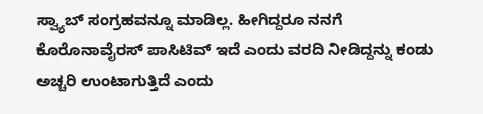ಸ್ವ್ಯಾಬ್ ಸಂಗ್ರಹವನ್ನೂ ಮಾಡಿಲ್ಲ. ಹೀಗಿದ್ದರೂ ನನಗೆ ಕೊರೊನಾವೈರಸ್ ಪಾಸಿಟಿವ್ ಇದೆ ಎಂದು ವರದಿ ನೀಡಿದ್ದನ್ನು ಕಂಡು ಅಚ್ಚರಿ ಉಂಟಾಗುತ್ತಿದೆ ಎಂದು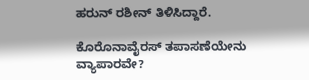ಹರುನ್ ರಶೀನ್ ತಿಳಿಸಿದ್ದಾರೆ.

ಕೊರೊನಾವೈರಸ್ ತಪಾಸಣೆಯೇನು ವ್ಯಾಪಾರವೇ?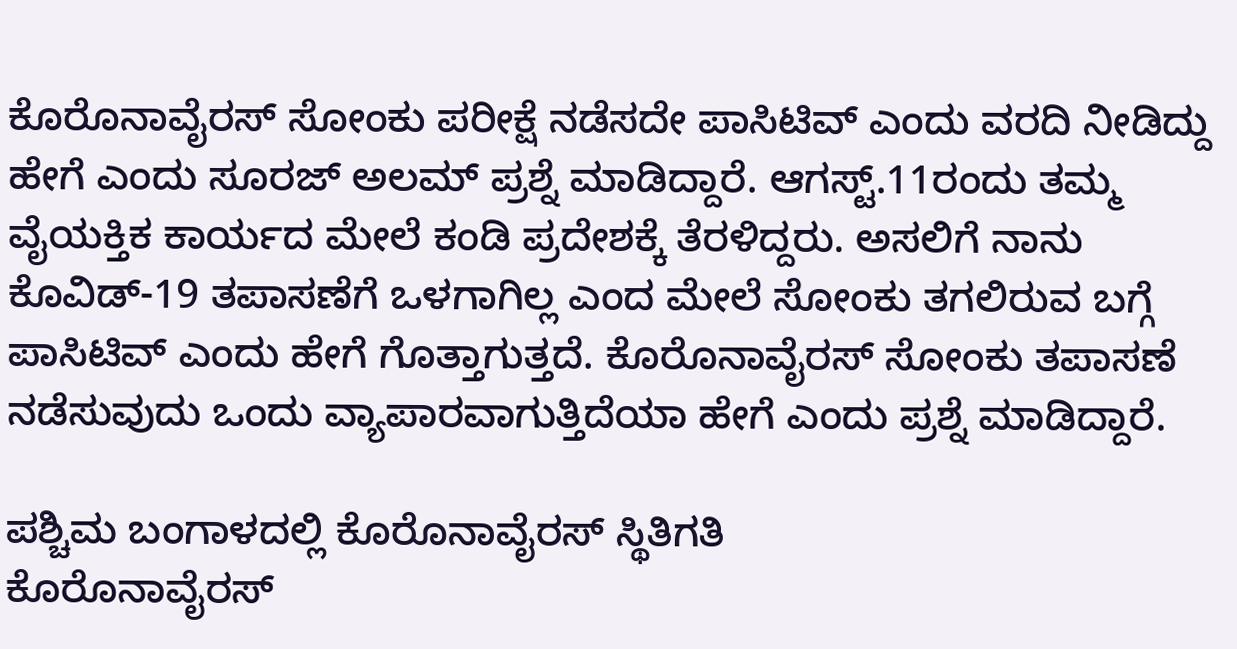ಕೊರೊನಾವೈರಸ್ ಸೋಂಕು ಪರೀಕ್ಷೆ ನಡೆಸದೇ ಪಾಸಿಟಿವ್ ಎಂದು ವರದಿ ನೀಡಿದ್ದು ಹೇಗೆ ಎಂದು ಸೂರಜ್ ಅಲಮ್ ಪ್ರಶ್ನೆ ಮಾಡಿದ್ದಾರೆ. ಆಗಸ್ಟ್.11ರಂದು ತಮ್ಮ ವೈಯಕ್ತಿಕ ಕಾರ್ಯದ ಮೇಲೆ ಕಂಡಿ ಪ್ರದೇಶಕ್ಕೆ ತೆರಳಿದ್ದರು. ಅಸಲಿಗೆ ನಾನು ಕೊವಿಡ್-19 ತಪಾಸಣೆಗೆ ಒಳಗಾಗಿಲ್ಲ ಎಂದ ಮೇಲೆ ಸೋಂಕು ತಗಲಿರುವ ಬಗ್ಗೆ ಪಾಸಿಟಿವ್ ಎಂದು ಹೇಗೆ ಗೊತ್ತಾಗುತ್ತದೆ. ಕೊರೊನಾವೈರಸ್ ಸೋಂಕು ತಪಾಸಣೆ ನಡೆಸುವುದು ಒಂದು ವ್ಯಾಪಾರವಾಗುತ್ತಿದೆಯಾ ಹೇಗೆ ಎಂದು ಪ್ರಶ್ನೆ ಮಾಡಿದ್ದಾರೆ.

ಪಶ್ಚಿಮ ಬಂಗಾಳದಲ್ಲಿ ಕೊರೊನಾವೈರಸ್ ಸ್ಥಿತಿಗತಿ
ಕೊರೊನಾವೈರಸ್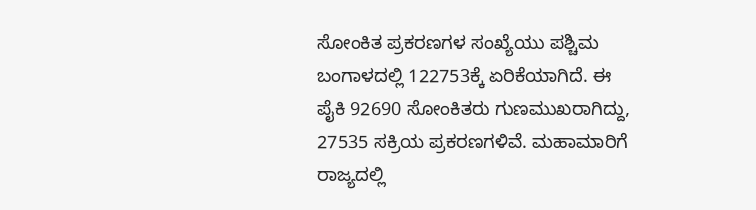ಸೋಂಕಿತ ಪ್ರಕರಣಗಳ ಸಂಖ್ಯೆಯು ಪಶ್ಚಿಮ ಬಂಗಾಳದಲ್ಲಿ 122753ಕ್ಕೆ ಏರಿಕೆಯಾಗಿದೆ. ಈ ಪೈಕಿ 92690 ಸೋಂಕಿತರು ಗುಣಮುಖರಾಗಿದ್ದು, 27535 ಸಕ್ರಿಯ ಪ್ರಕರಣಗಳಿವೆ. ಮಹಾಮಾರಿಗೆ ರಾಜ್ಯದಲ್ಲಿ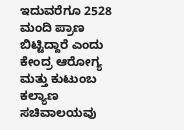ಇದುವರೆಗೂ 2528 ಮಂದಿ ಪ್ರಾಣ ಬಿಟ್ಟಿದ್ದಾರೆ ಎಂದು ಕೇಂದ್ರ ಆರೋಗ್ಯ ಮತ್ತು ಕುಟುಂಬ ಕಲ್ಯಾಣ ಸಚಿವಾಲಯವು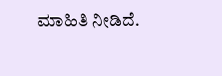ಮಾಹಿತಿ ನೀಡಿದೆ.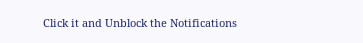Click it and Unblock the Notifications